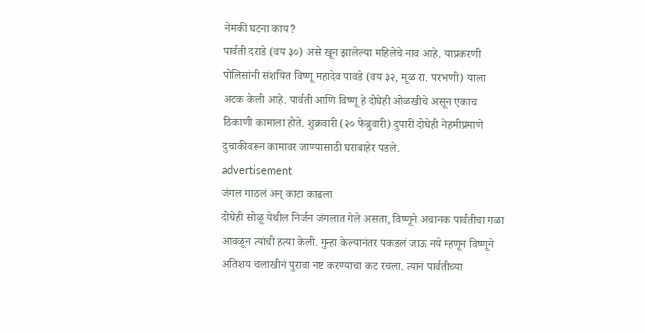नेमकी घटना काय?
पार्वती दराडे (वय ३०) असे खून झालेल्या महिलेचे नाव आहे. याप्रकरणी पोलिसांनी संशयित विष्णू महादेव पावडे (वय ३२, मूळ रा. परभणी) याला अटक केली आहे. पार्वती आणि विष्णू हे दोघेही ओळखीचे असून एकाच ठिकाणी कामाला होते. शुक्रवारी (२० फेब्रुवारी) दुपारी दोघेही नेहमीप्रमाणे दुचाकीवरून कामावर जाण्यासाठी घराबाहेर पडले.
advertisement
जंगल गाठलं अन् काटा काढला
दोघेही सोळू येथील निर्जन जंगलात गेले असता, विष्णूने अचानक पार्वतीचा गळा आवळून त्यांची हत्या केली. गुन्हा केल्यानंतर पकडलं जाऊ नये म्हणून विष्णूने अतिशय चलाखीनं पुरावा नष्ट करण्याचा कट रचला. त्यानं पार्वतीच्या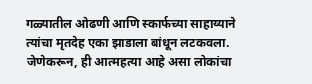गळ्यातील ओढणी आणि स्कार्फच्या साहाय्याने त्यांचा मृतदेह एका झाडाला बांधून लटकवला. जेणेकरून, ही आत्महत्या आहे असा लोकांचा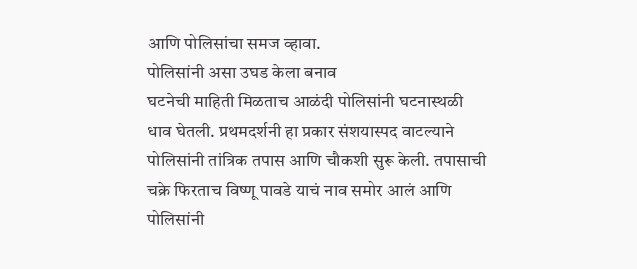आणि पोलिसांचा समज व्हावा.
पोलिसांनी असा उघड केला बनाव
घटनेची माहिती मिळताच आळंदी पोलिसांनी घटनास्थळी धाव घेतली. प्रथमदर्शनी हा प्रकार संशयास्पद वाटल्याने पोलिसांनी तांत्रिक तपास आणि चौकशी सुरू केली. तपासाची चक्रे फिरताच विष्णू पावडे याचं नाव समोर आलं आणि पोलिसांनी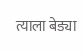त्याला बेड्या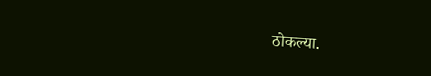ठोकल्या.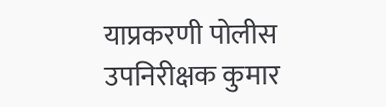याप्रकरणी पोलीस उपनिरीक्षक कुमार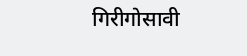गिरीगोसावी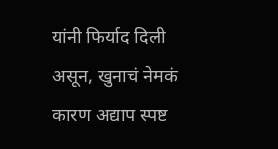यांनी फिर्याद दिली असून, खुनाचं नेमकं कारण अद्याप स्पष्ट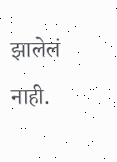झालेलं नाही.